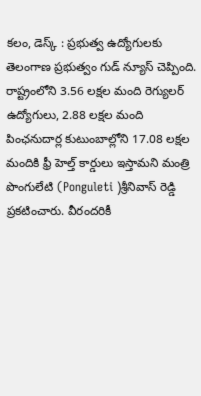కలం, డెస్క్ : ప్రభుత్వ ఉద్యోగులకు తెలంగాణ ప్రభుత్వం గుడ్ న్యూస్ చెప్పింది. రాష్ట్రంలోని 3.56 లక్షల మంది రెగ్యులర్ ఉద్యోగులు, 2.88 లక్షల మంది పింఛనుదార్ల కుటుంబాల్లోని 17.08 లక్షల మందికి ఫ్రీ హెల్త్ కార్డులు ఇస్తామని మంత్రి పొంగులేటి (Ponguleti )శ్రీనివాస్ రెడ్డి ప్రకటించారు. వీరందరికీ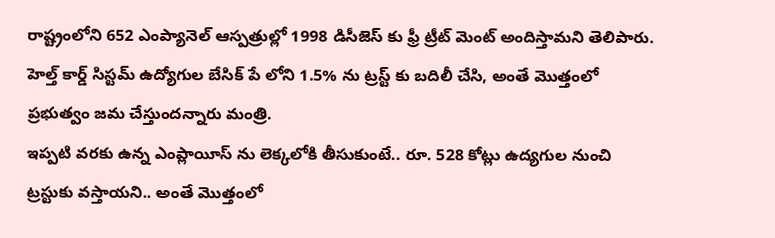రాష్ట్రంలోని 652 ఎంప్యానెల్ ఆస్పత్రుల్లో 1998 డిసీజెస్ కు ఫ్రీ ట్రీట్ మెంట్ అందిస్తామని తెలిపారు. హెల్త్ కార్డ్ సిస్టమ్ ఉద్యోగుల బేసిక్ పే లోని 1.5% ను ట్రస్ట్ కు బదిలీ చేసి, అంతే మొత్తంలో ప్రభుత్వం జమ చేస్తుందన్నారు మంత్రి.
ఇప్పటి వరకు ఉన్న ఎంప్లాయీస్ ను లెక్కలోకి తీసుకుంటే.. రూ. 528 కోట్లు ఉద్యగుల నుంచి ట్రస్టుకు వస్తాయని.. అంతే మొత్తంలో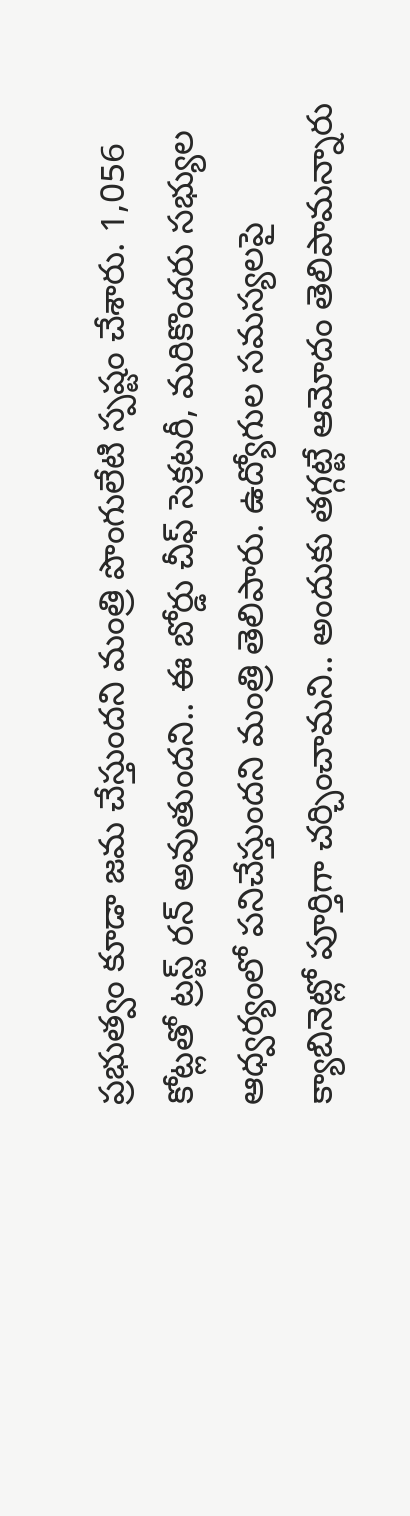ప్రభుత్వం కూడా జమ చేస్తుందని మంత్రి పొంగులేటి స్పష్టం చేశారు. 1,056 కోట్లతో ట్రస్ట్ రన్ అవుతుందని.. ఈ బోర్డు చీఫ్ సెక్రటరీ, మరికొందరు సభ్యుల ఆధ్వర్యంలో పనిచేస్తుందని మంత్రి తెలిపారు. ఉద్యోగుల సమస్యలపై క్యాబినెట్లో పూర్తిగా చర్చించామని.. అందుకు తగ్గట్టే ఆమోదం తెలిపామన్నారు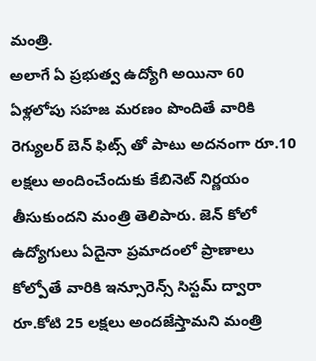మంత్రి.
అలాగే ఏ ప్రభుత్వ ఉద్యోగి అయినా 60 ఏళ్లలోపు సహజ మరణం పొందితే వారికి రెగ్యులర్ బెన్ ఫిట్స్ తో పాటు అదనంగా రూ.10 లక్షలు అందించేందుకు కేబినెట్ నిర్ణయం తీసుకుందని మంత్రి తెలిపారు. జెన్ కోలో ఉద్యోగులు ఏదైనా ప్రమాదంలో ప్రాణాలు కోల్పోతే వారికి ఇన్సూరెన్స్ సిస్టమ్ ద్వారా రూ.కోటి 25 లక్షలు అందజేస్తామని మంత్రి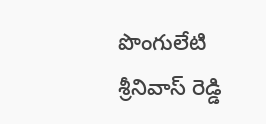పొంగులేటి శ్రీనివాస్ రెడ్డి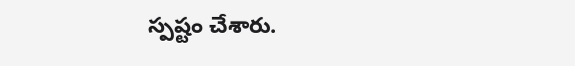స్పష్టం చేశారు.